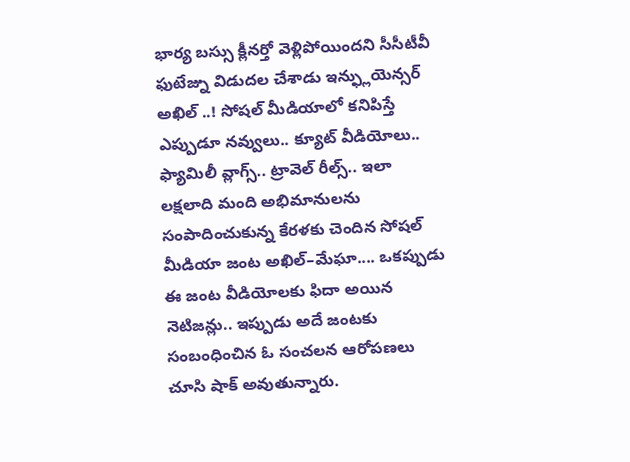భార్య బస్సు క్లీనర్తో వెళ్లిపోయిందని సీసీటీవీ ఫుటేజ్ను విడుదల చేశాడు ఇన్ఫ్లుయెన్సర్ అఖిల్ ..! సోషల్ మీడియాలో కనిపిస్తే ఎప్పుడూ నవ్వులు.. క్యూట్ వీడియోలు.. ఫ్యామిలీ వ్లాగ్స్.. ట్రావెల్ రీల్స్.. ఇలా లక్షలాది మంది అభిమానులను సంపాదించుకున్న కేరళకు చెందిన సోషల్ మీడియా జంట అఖిల్–మేఘా.... ఒకప్పుడు ఈ జంట వీడియోలకు ఫిదా అయిన నెటిజన్లు.. ఇప్పుడు అదే జంటకు సంబంధించిన ఓ సంచలన ఆరోపణలు చూసి షాక్ అవుతున్నారు.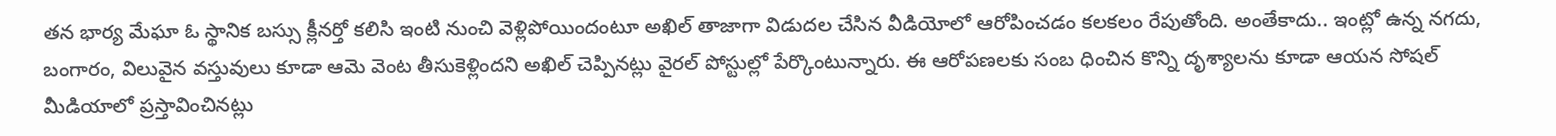తన భార్య మేఘా ఓ స్థానిక బస్సు క్లీనర్తో కలిసి ఇంటి నుంచి వెళ్లిపోయిందంటూ అఖిల్ తాజాగా విడుదల చేసిన వీడియోలో ఆరోపించడం కలకలం రేపుతోంది. అంతేకాదు.. ఇంట్లో ఉన్న నగదు, బంగారం, విలువైన వస్తువులు కూడా ఆమె వెంట తీసుకెళ్లిందని అఖిల్ చెప్పినట్లు వైరల్ పోస్టుల్లో పేర్కొంటున్నారు. ఈ ఆరోపణలకు సంబ ధించిన కొన్ని దృశ్యాలను కూడా ఆయన సోషల్ మీడియాలో ప్రస్తావించినట్లు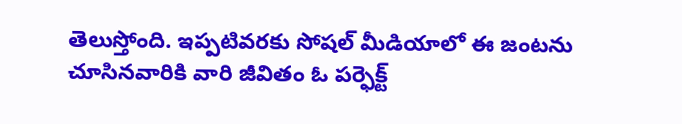తెలుస్తోంది. ఇప్పటివరకు సోషల్ మీడియాలో ఈ జంటను చూసినవారికి వారి జీవితం ఓ పర్ఫెక్ట్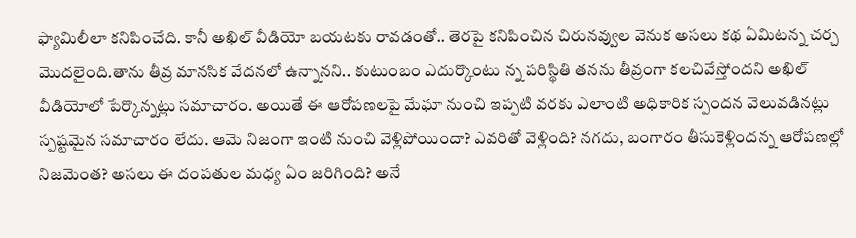ఫ్యామిలీలా కనిపించేది. కానీ అఖిల్ వీడియో బయటకు రావడంతో.. తెరపై కనిపించిన చిరునవ్వుల వెనుక అసలు కథ ఏమిటన్న చర్చ మొదలైంది.తాను తీవ్ర మానసిక వేదనలో ఉన్నానని.. కుటుంబం ఎదుర్కొంటు న్న పరిస్థితి తనను తీవ్రంగా కలచివేస్తోందని అఖిల్ వీడియోలో పేర్కొన్నట్లు సమాచారం. అయితే ఈ ఆరోపణలపై మేఘా నుంచి ఇప్పటి వరకు ఎలాంటి అధికారిక స్పందన వెలువడినట్లు స్పష్టమైన సమాచారం లేదు. ఆమె నిజంగా ఇంటి నుంచి వెళ్లిపోయిందా? ఎవరితో వెళ్లింది? నగదు, బంగారం తీసుకెళ్లిందన్న ఆరోపణల్లో నిజమెంత? అసలు ఈ దంపతుల మధ్య ఏం జరిగింది? అనే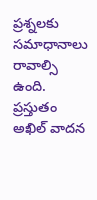ప్రశ్నలకు సమాధానాలు రావాల్సి ఉంది. ప్రస్తుతం అఖిల్ వాదన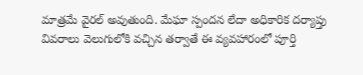మాత్రమే వైరల్ అవుతుంది. మేఘా స్పందన లేదా అధికారిక దర్యాప్తు వివరాలు వెలుగులోకి వచ్చిన తర్వాతే ఈ వ్యవహారంలో పూర్తి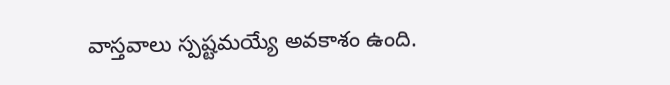వాస్తవాలు స్పష్టమయ్యే అవకాశం ఉంది.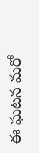ఈ ఘటన మరో